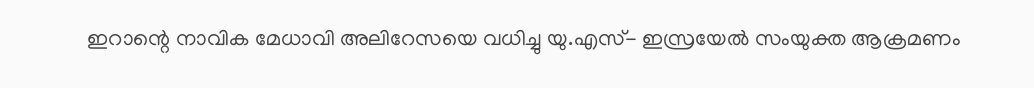ഇറാന്റെ നാവിക മേധാവി അലിറേസയെ വധിച്ചു യു.എസ്- ഇസ്രയേൽ സംയുക്ത ആക്രമണം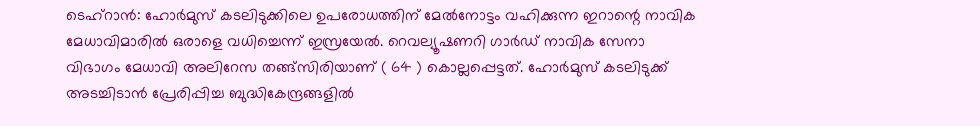ടെഹ്റാൻ: ഹോർമുസ് കടലിടുക്കിലെ ഉപരോധത്തിന് മേൽനോട്ടം വഹിക്കുന്ന ഇറാന്റെ നാവിക മേധാവിമാരിൽ ഒരാളെ വധിച്ചെന്ന് ഇസ്രയേൽ. റെവല്യൂഷണറി ഗാർഡ് നാവിക സേനാ വിഭാഗം മേധാവി അലിറേസ തങ്ങ്സിരിയാണ് ( 64 ) കൊല്ലപ്പെട്ടത്. ഹോർമുസ് കടലിടുക്ക് അടച്ചിടാൻ പ്രേരിപ്പിച്ച ബുദ്ധികേന്ദ്രങ്ങളിൽ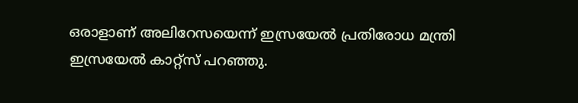ഒരാളാണ് അലിറേസയെന്ന് ഇസ്രയേൽ പ്രതിരോധ മന്ത്രി ഇസ്രയേൽ കാറ്റ്സ് പറഞ്ഞു.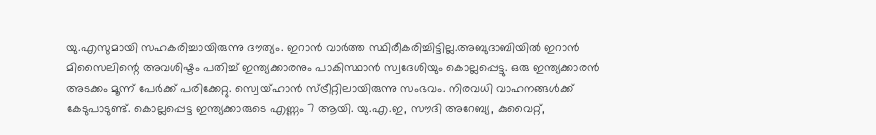യു.എസുമായി സഹകരിച്ചായിരുന്നു ദൗത്യം. ഇറാൻ വാർത്ത സ്ഥിരീകരിച്ചിട്ടില്ല.അബുദാബിയിൽ ഇറാൻ മിസൈലിന്റെ അവശിഷ്ടം പതിച്ച് ഇന്ത്യക്കാരനും പാകിസ്ഥാൻ സ്വദേശിയും കൊല്ലപ്പെട്ടു. ഒരു ഇന്ത്യക്കാരൻ അടക്കം മൂന്ന് പേർക്ക് പരിക്കേറ്റു. സ്വെയ്ഹാൻ സ്ട്രീറ്റിലായിരുന്നു സംഭവം. നിരവധി വാഹനങ്ങൾക്ക് കേടുപാടുണ്ട്. കൊല്ലപ്പെട്ട ഇന്ത്യക്കാരുടെ എണ്ണം 7 ആയി. യു.എ.ഇ, സൗദി അറേബ്യ, കുവൈറ്റ്,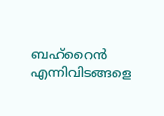ബഹ്റൈൻ എന്നിവിടങ്ങളെ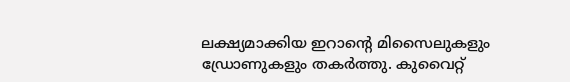ലക്ഷ്യമാക്കിയ ഇറാന്റെ മിസൈലുകളും ഡ്രോണുകളും തകർത്തു. കുവൈറ്റ്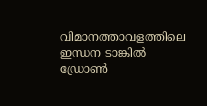വിമാനത്താവളത്തിലെ ഇന്ധന ടാങ്കിൽ ഡ്രോൺ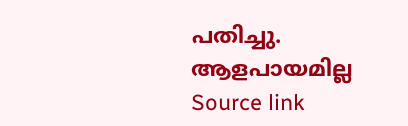പതിച്ചു. ആളപായമില്ല
Source link